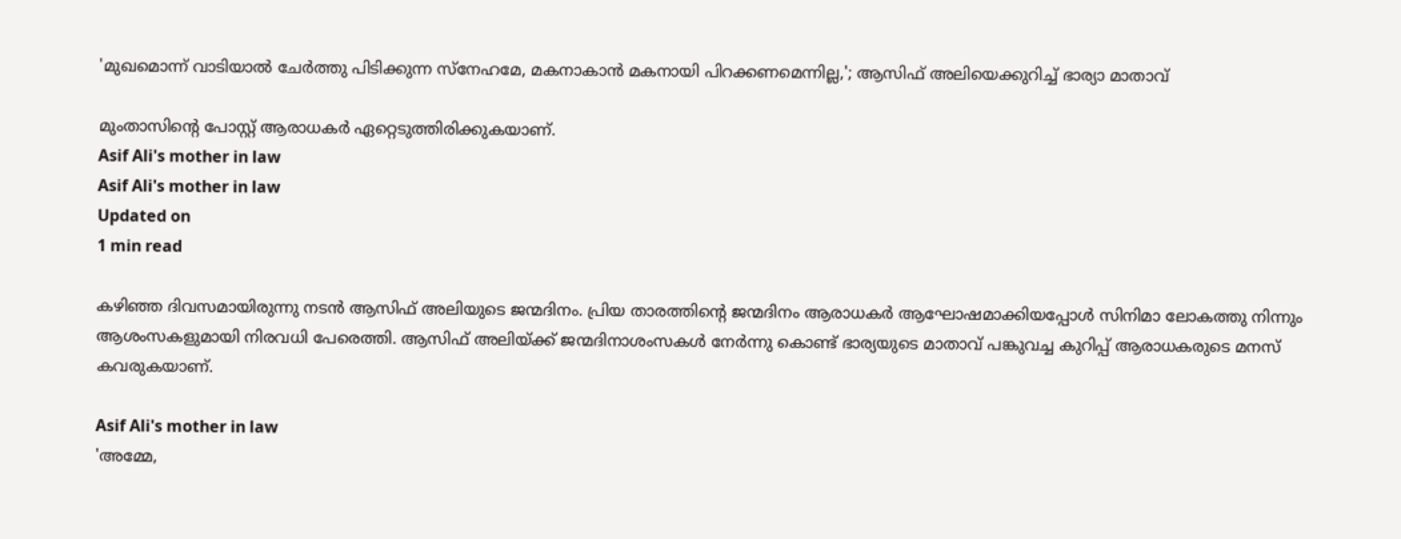'മുഖമൊന്ന് വാടിയാല്‍ ചേര്‍ത്തു പിടിക്കുന്ന സ്‌നേഹമേ, മകനാകാന്‍ മകനായി പിറക്കണമെന്നില്ല,'; ആസിഫ് അലിയെക്കുറിച്ച് ഭാര്യാ മാതാവ്

മുംതാസിന്റെ പോസ്റ്റ് ആരാധകര്‍ ഏറ്റെടുത്തിരിക്കുകയാണ്.
Asif Ali's mother in law
Asif Ali's mother in law
Updated on
1 min read

കഴിഞ്ഞ ദിവസമായിരുന്നു നടന്‍ ആസിഫ് അലിയുടെ ജന്മദിനം. പ്രിയ താരത്തിന്റെ ജന്മദിനം ആരാധകര്‍ ആഘോഷമാക്കിയപ്പോള്‍ സിനിമാ ലോകത്തു നിന്നും ആശംസകളുമായി നിരവധി പേരെത്തി. ആസിഫ് അലിയ്ക്ക് ജന്മദിനാശംസകള്‍ നേര്‍ന്നു കൊണ്ട് ഭാര്യയുടെ മാതാവ് പങ്കുവച്ച കുറിപ്പ് ആരാധകരുടെ മനസ് കവരുകയാണ്.

Asif Ali's mother in law
'അമ്മേ,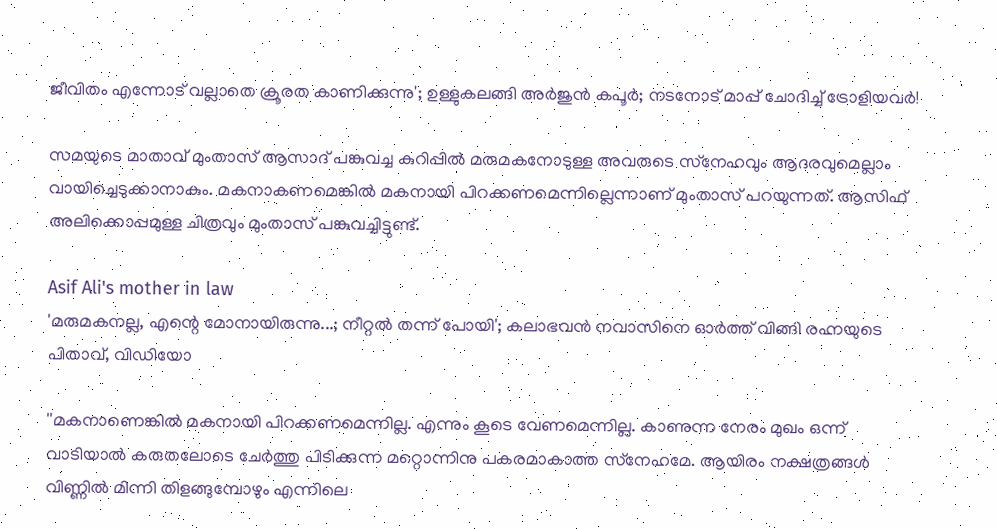ജീവിതം എന്നോട് വല്ലാതെ ക്രൂരത കാണിക്കുന്നു'; ഉള്ളുകലങ്ങി അര്‍ജുന്‍ കപൂര്‍; നടനോട് മാപ്പ് ചോദിച്ച് ട്രോളിയവർ!

സമയുടെ മാതാവ് മുംതാസ് ആസാദ് പങ്കുവച്ച കുറിപ്പില്‍ മരുമകനോടുള്ള അവരുടെ സ്‌നേഹവും ആദരവുമെല്ലാം വായിച്ചെടുക്കാനാകും. മകനാകണമെങ്കില്‍ മകനായി പിറക്കണമെന്നില്ലെന്നാണ് മുംതാസ് പറയുന്നത്. ആസിഫ് അലിക്കൊപ്പമുള്ള ചിത്രവും മുംതാസ് പങ്കുവച്ചിട്ടുണ്ട്.

Asif Ali's mother in law
'മരുമകനല്ല, എന്റെ മോനായിരുന്നു...; നീറ്റല്‍ തന്ന് പോയി'; കലാഭവന്‍ നവാസിനെ ഓര്‍ത്ത് വിങ്ങി രഹ്നയുടെ പിതാവ്, വിഡിയോ

''മകനാണെങ്കില്‍ മകനായി പിറക്കണമെന്നില്ല. എന്നും കൂടെ വേണമെന്നില്ല. കാണുന്ന നേരം മുഖം ഒന്ന് വാടിയാല്‍ കരുതലോടെ ചേര്‍ത്തു പിടിക്കുന്ന മറ്റൊന്നിനു പകരമാകാത്ത സ്‌നേഹമേ. ആയിരം നക്ഷത്രങ്ങള്‍ വിണ്ണില്‍ മിന്നി തിളങ്ങുമ്പോഴും എന്നിലെ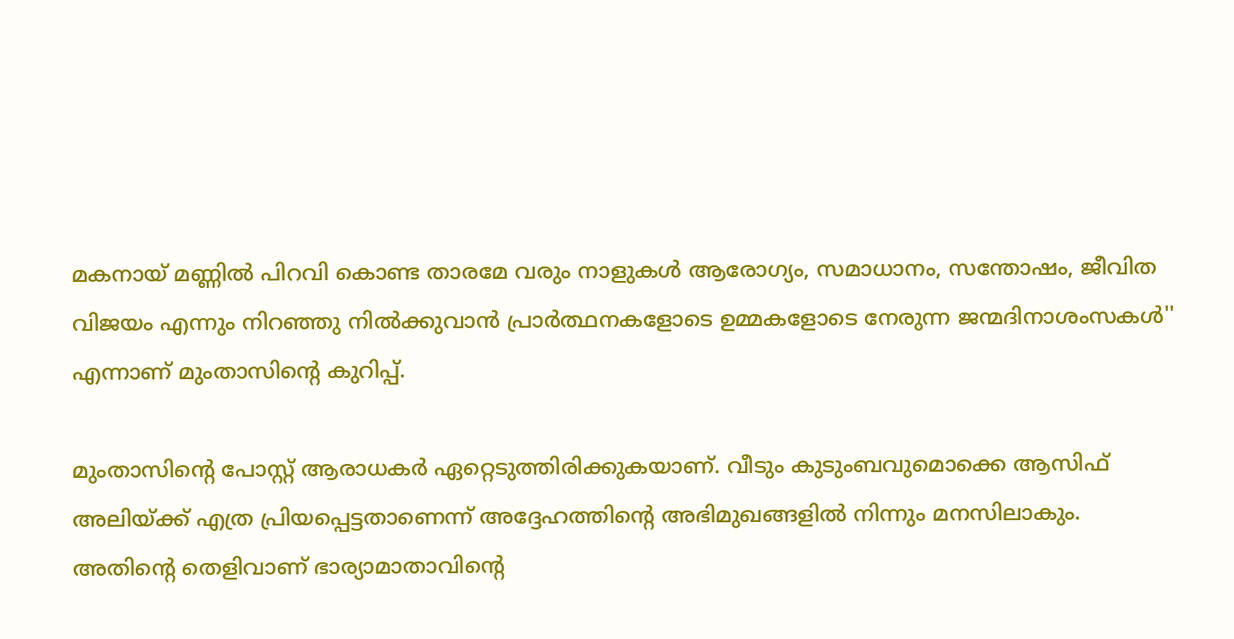മകനായ് മണ്ണില്‍ പിറവി കൊണ്ട താരമേ വരും നാളുകള്‍ ആരോഗ്യം, സമാധാനം, സന്തോഷം, ജീവിത വിജയം എന്നും നിറഞ്ഞു നില്‍ക്കുവാന്‍ പ്രാര്‍ത്ഥനകളോടെ ഉമ്മകളോടെ നേരുന്ന ജന്മദിനാശംസകള്‍'' എന്നാണ് മുംതാസിന്റെ കുറിപ്പ്.

മുംതാസിന്റെ പോസ്റ്റ് ആരാധകര്‍ ഏറ്റെടുത്തിരിക്കുകയാണ്. വീടും കുടുംബവുമൊക്കെ ആസിഫ് അലിയ്ക്ക് എത്ര പ്രിയപ്പെട്ടതാണെന്ന് അദ്ദേഹത്തിന്റെ അഭിമുഖങ്ങളില്‍ നിന്നും മനസിലാകും. അതിന്റെ തെളിവാണ് ഭാര്യാമാതാവിന്റെ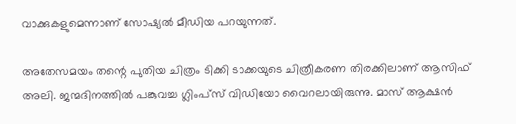വാക്കുകളുമെന്നാണ് സോഷ്യല്‍ മീഡിയ പറയുന്നത്.

അതേസമയം തന്റെ പുതിയ ചിത്രം ടിക്കി ടാക്കയുടെ ചിത്രീകരണ തിരക്കിലാണ് ആസിഫ് അലി. ജന്മദിനത്തില്‍ പങ്കുവച്ച ഗ്ലിംപ്‌സ് വിഡിയോ വൈറലായിരുന്നു. മാസ് ആക്ഷന്‍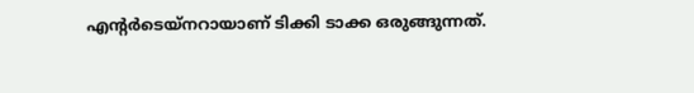എന്റര്‍ടെയ്‌നറായാണ് ടിക്കി ടാക്ക ഒരുങ്ങുന്നത്.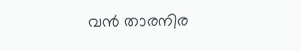വന്‍ താരനിര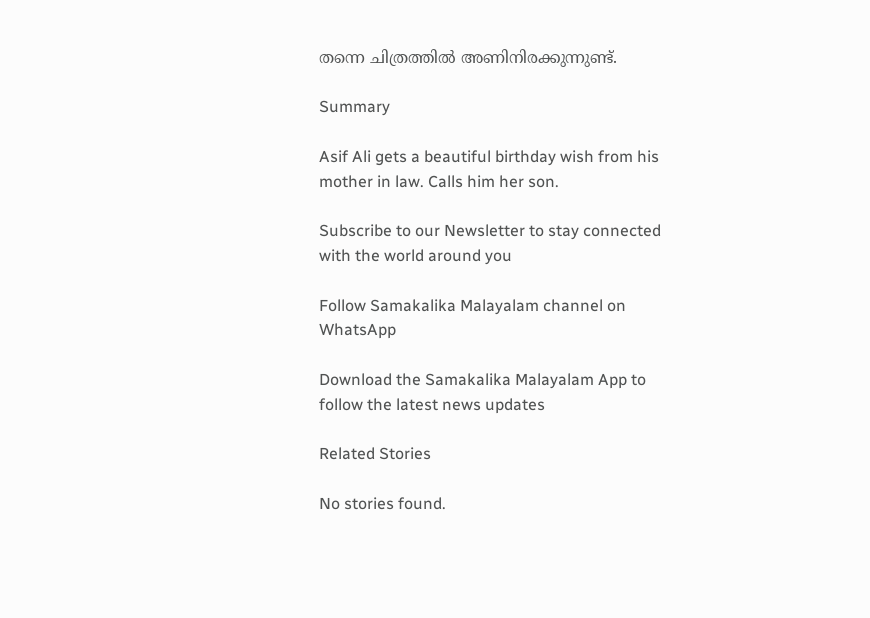തന്നെ ചിത്രത്തില്‍ അണിനിരക്കുന്നുണ്ട്.

Summary

Asif Ali gets a beautiful birthday wish from his mother in law. Calls him her son.

Subscribe to our Newsletter to stay connected with the world around you

Follow Samakalika Malayalam channel on WhatsApp

Download the Samakalika Malayalam App to follow the latest news updates

Related Stories

No stories found.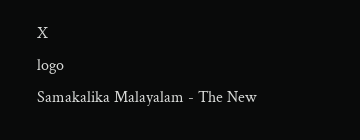X
logo
Samakalika Malayalam - The New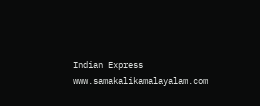Indian Express
www.samakalikamalayalam.com